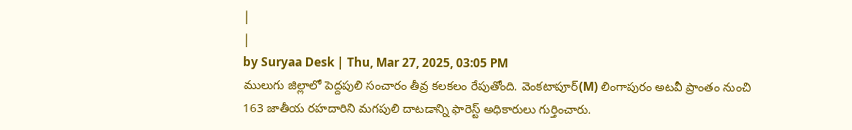|
|
by Suryaa Desk | Thu, Mar 27, 2025, 03:05 PM
ములుగు జిల్లాలో పెద్దపులి సంచారం తీవ్ర కలకలం రేపుతోంది. వెంకటాపూర్(M) లింగాపురం అటవీ ప్రాంతం నుంచి 163 జాతీయ రహదారిని మగపులి దాటడాన్ని ఫారెస్ట్ అధికారులు గుర్తించారు.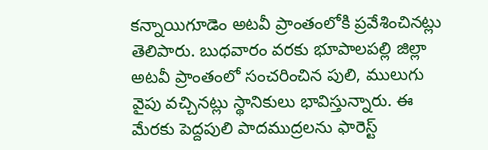కన్నాయిగూడెం అటవీ ప్రాంతంలోకి ప్రవేశించినట్లు తెలిపారు. బుధవారం వరకు భూపాలపల్లి జిల్లా అటవీ ప్రాంతంలో సంచరించిన పులి, ములుగు వైపు వచ్చినట్లు స్థానికులు భావిస్తున్నారు. ఈ మేరకు పెద్దపులి పాదముద్రలను ఫారెస్ట్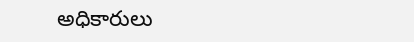అధికారులు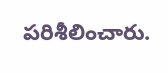పరిశీలించారు.